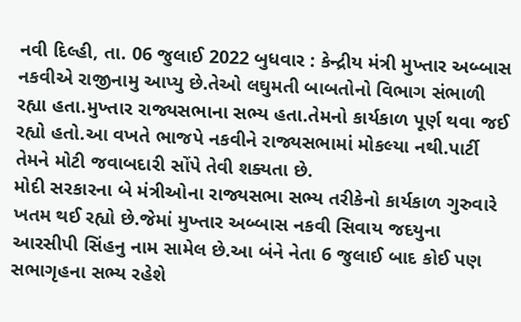નવી દિલ્હી, તા. 06 જુલાઈ 2022 બુધવાર : કેન્દ્રીય મંત્રી મુખ્તાર અબ્બાસ નકવીએ રાજીનામુ આપ્યુ છે.તેઓ લઘુમતી બાબતોનો વિભાગ સંભાળી રહ્યા હતા.મુખ્તાર રાજ્યસભાના સભ્ય હતા.તેમનો કાર્યકાળ પૂર્ણ થવા જઈ રહ્યો હતો.આ વખતે ભાજપે નકવીને રાજ્યસભામાં મોકલ્યા નથી.પાર્ટી તેમને મોટી જવાબદારી સોંપે તેવી શક્યતા છે.
મોદી સરકારના બે મંત્રીઓના રાજ્યસભા સભ્ય તરીકેનો કાર્યકાળ ગુરુવારે ખતમ થઈ રહ્યો છે.જેમાં મુખ્તાર અબ્બાસ નકવી સિવાય જદયુના આરસીપી સિંહનુ નામ સામેલ છે.આ બંને નેતા 6 જુલાઈ બાદ કોઈ પણ સભાગૃહના સભ્ય રહેશે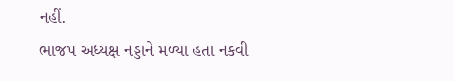નહીં.
ભાજપ અધ્યક્ષ નડ્ડાને મળ્યા હતા નકવી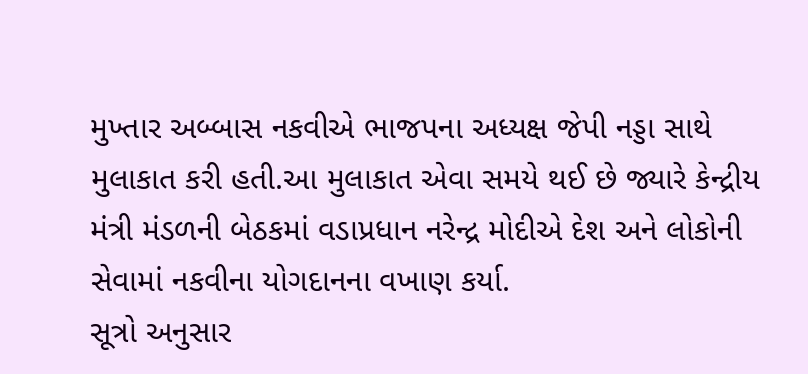મુખ્તાર અબ્બાસ નકવીએ ભાજપના અધ્યક્ષ જેપી નડ્ડા સાથે મુલાકાત કરી હતી.આ મુલાકાત એવા સમયે થઈ છે જ્યારે કેન્દ્રીય મંત્રી મંડળની બેઠકમાં વડાપ્રધાન નરેન્દ્ર મોદીએ દેશ અને લોકોની સેવામાં નકવીના યોગદાનના વખાણ કર્યા.
સૂત્રો અનુસાર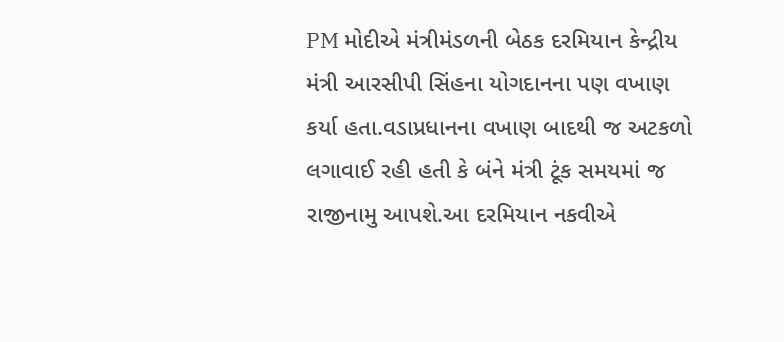PM મોદીએ મંત્રીમંડળની બેઠક દરમિયાન કેન્દ્રીય મંત્રી આરસીપી સિંહના યોગદાનના પણ વખાણ કર્યા હતા.વડાપ્રધાનના વખાણ બાદથી જ અટકળો લગાવાઈ રહી હતી કે બંને મંત્રી ટૂંક સમયમાં જ રાજીનામુ આપશે.આ દરમિયાન નકવીએ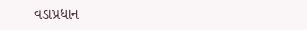વડાપ્રધાન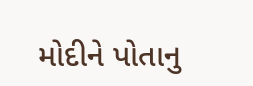મોદીને પોતાનુ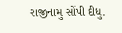રાજીનામુ સોંપી દીધુ.